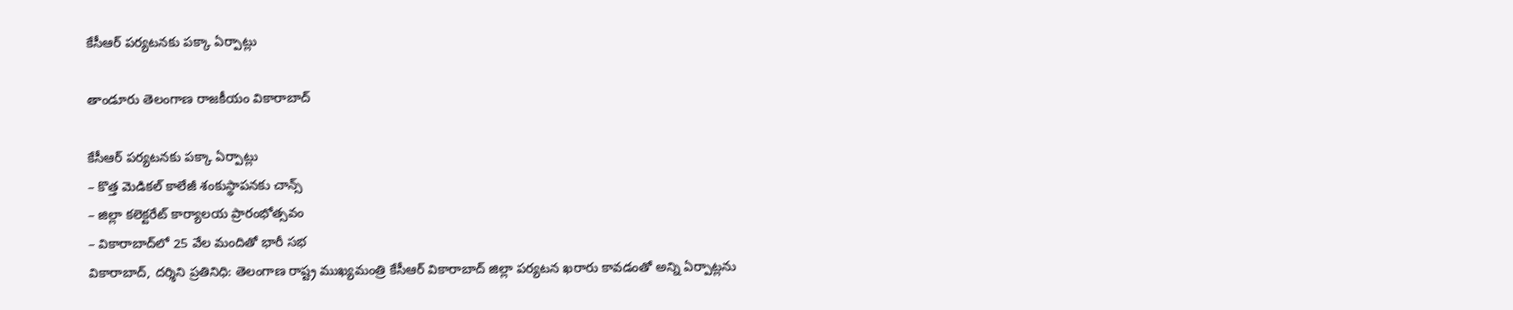కేసీఆర్ ప‌ర్య‌ట‌న‌కు ప‌క్కా ఏర్పాట్లు

తాండూరు తెలంగాణ రాజకీయం వికారాబాద్

కేసీఆర్ ప‌ర్య‌ట‌న‌కు ప‌క్కా ఏర్పాట్లు
– కొత్త మెడిక‌ల్ కాలేజీ శంకుస్థాప‌న‌కు చాన్స్
– జిల్లా క‌లెక్ట‌రేట్ కార్యాల‌య ప్రారంభోత్స‌వం
– వికారాబాద్‌లో 25 వేల మందితో భారీ స‌భ
వికారాబాద్‌, ద‌ర్శిని ప్ర‌తినిధి: తెలంగాణ రాష్ట్ర ముఖ్య‌మంత్రి కేసీఆర్ వికారాబాద్ జిల్లా ప‌ర్య‌ట‌న ఖ‌రారు కావ‌డంతో అన్ని ఏర్పాట్ల‌ను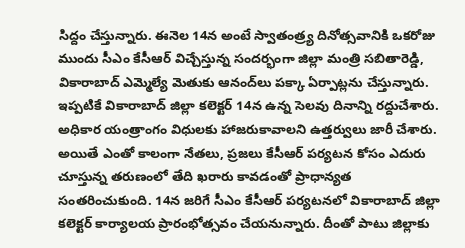సిద్దం చేస్తున్నారు. ఈనెల 14న అంటే స్వాతంత్ర్య దినోత్స‌వానికి ఒక‌రోజు ముందు సీఎం కేసీఆర్ విచ్చేస్తున్న సంద‌ర్భంగా జిల్లా మంత్రి స‌బితారెడ్డి, వికారాబాద్ ఎమ్మెల్యే మెతుకు ఆనంద్‌లు ప‌క్కా ఏర్పాట్ల‌ను చేస్తున్నారు. ఇప్ప‌టికే వికారాబాద్ జిల్లా క‌లెక్ట‌ర్ 14న ఉన్న సెల‌వు దినాన్ని ర‌ద్దుచేశారు. అధికార యంత్రాంగం విధుల‌కు హాజ‌రుకావాల‌ని ఉత్త‌ర్వులు జారీ చేశారు. అయితే ఎంతో కాలంగా నేత‌లు, ప్ర‌జ‌లు కేసీఆర్ ప‌ర్య‌ట‌న కోసం ఎదురు చూస్తున్న త‌రుణంలో తేది ఖరారు కావ‌డంతో ప్రాధాన్య‌త సంత‌రించుకుంది. 14న జ‌రిగే సీఎం కేసీఆర్ ప‌ర్య‌ట‌న‌లో వికారాబాద్ జిల్లా క‌లెక్ట‌ర్ కార్యాల‌య ప్రారంభోత్స‌వం చేయ‌నున్నారు. దీంతో పాటు జిల్లాకు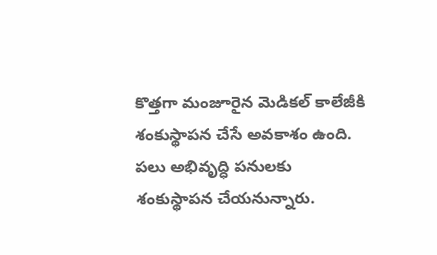కొత్త‌గా మంజూరైన మెడిక‌ల్ కాలేజీకి శంకుస్థాప‌న చేసే అవ‌కాశం ఉంది. ప‌లు అభివృద్ధి ప‌నుల‌కు శంకుస్థాప‌న చేయ‌నున్నారు.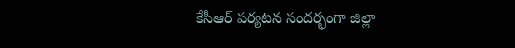కేసీఆర్ ప‌ర్య‌ట‌న సంద‌ర్భంగా జిల్లా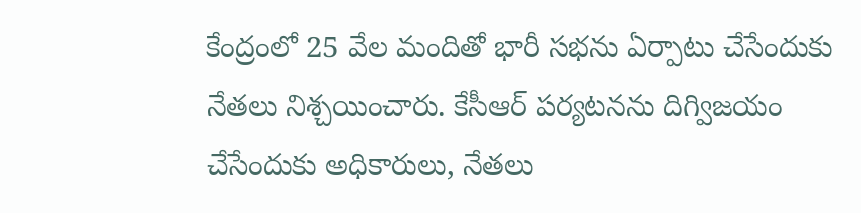కేంద్రంలో 25 వేల మందితో భారీ స‌భ‌ను ఏర్పాటు చేసేందుకు నేత‌లు నిశ్చ‌యించారు. కేసీఆర్ ప‌ర్య‌ట‌న‌ను దిగ్విజ‌యం చేసేందుకు అధికారులు, నేత‌లు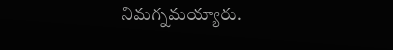నిమ‌గ్న‌మ‌య్యారు.